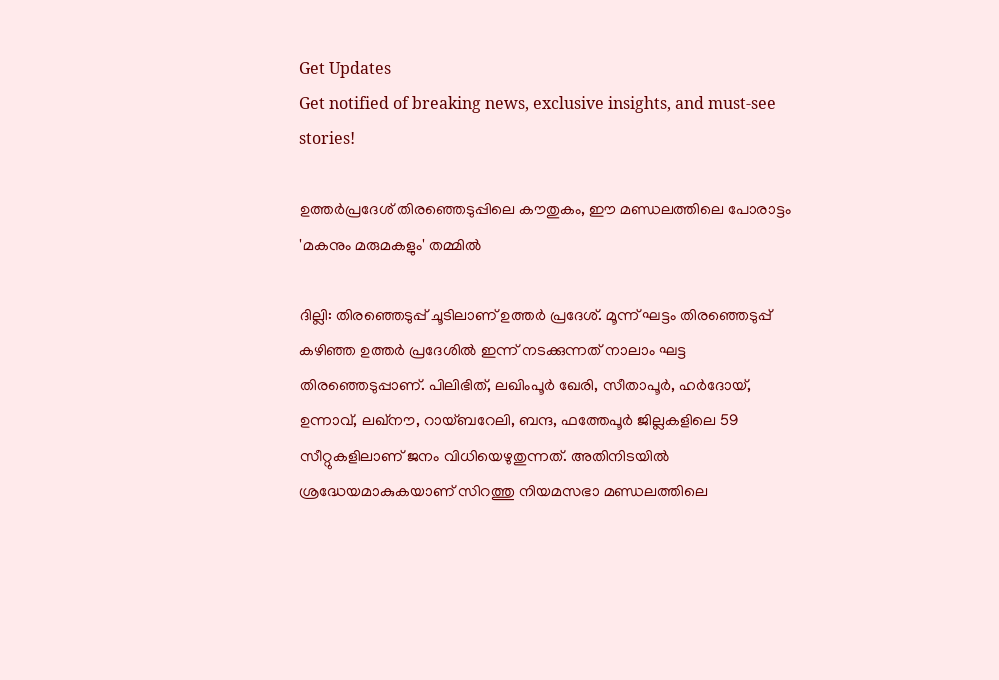Get Updates
Get notified of breaking news, exclusive insights, and must-see stories!

ഉത്തർപ്രദേശ് തിരഞ്ഞെടുപ്പിലെ കൗതുകം, ഈ മണ്ഡലത്തിലെ പോരാട്ടം 'മകനും മരുമകളും' തമ്മിൽ

ദില്ലി: തിരഞ്ഞെടുപ്പ് ചൂടിലാണ് ഉത്തർ പ്രദേശ്. മൂന്ന് ഘട്ടം തിരഞ്ഞെടുപ്പ് കഴിഞ്ഞ ഉത്തർ പ്രദേശിൽ ഇന്ന് നടക്കുന്നത് നാലാം ഘട്ട തിരഞ്ഞെടുപ്പാണ്. പിലിഭിത്, ലഖിംപൂർ ഖേരി, സീതാപൂർ, ഹർദോയ്, ഉന്നാവ്, ലഖ്നൗ, റായ്ബറേലി, ബന്ദ, ഫത്തേപൂർ ജില്ലകളിലെ 59 സീറ്റുകളിലാണ് ജനം വിധിയെഴുതുന്നത്. അതിനിടയിൽ ശ്രദ്ധേയമാകുകയാണ് സിറത്തു നിയമസഭാ മണ്ഡലത്തിലെ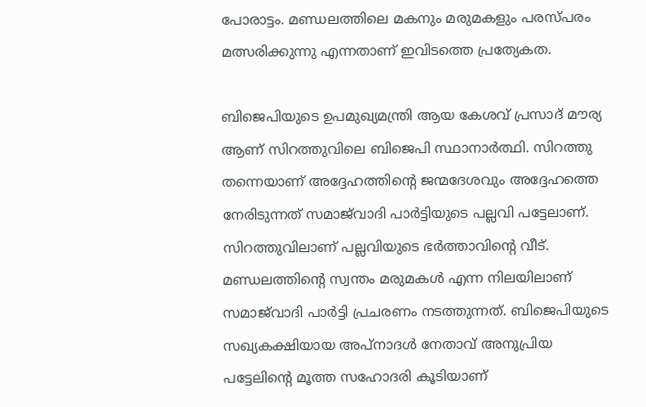പോരാട്ടം. മണ്ഡലത്തിലെ മകനും മരുമകളും പരസ്പരം മത്സരിക്കുന്നു എന്നതാണ് ഇവിടത്തെ പ്രത്യേകത.

ബിജെപിയുടെ ഉപമുഖ്യമന്ത്രി ആയ കേശവ് പ്രസാദ് മൗര്യ ആണ് സിറത്തുവിലെ ബിജെപി സ്ഥാനാർത്ഥി. സിറത്തു തന്നെയാണ് അദ്ദേഹത്തിന്റെ ജന്മദേശവും അദ്ദേഹത്തെ നേരിടുന്നത് സമാജ്‌വാദി പാർട്ടിയുടെ പല്ലവി പട്ടേലാണ്. സിറത്തുവിലാണ് പല്ലവിയുടെ ഭർത്താവിന്റെ വീട്. മണ്ഡലത്തിന്റെ സ്വന്തം മരുമകൾ എന്ന നിലയിലാണ് സമാജ്‌വാദി പാർട്ടി പ്രചരണം നടത്തുന്നത്. ബിജെപിയുടെ സഖ്യകക്ഷിയായ അപ്നാദൾ നേതാവ് അനുപ്രിയ പട്ടേലിന്റെ മൂത്ത സഹോദരി കൂടിയാണ്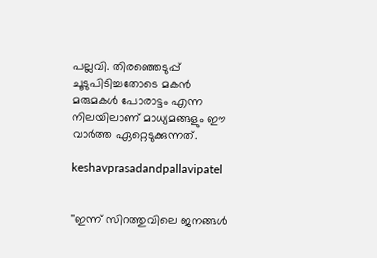പല്ലവി. തിരഞ്ഞെടുപ്പ് ചൂടുപിടിച്ചതോടെ മകൻ മരുമകൾ പോരാട്ടം എന്ന നിലയിലാണ് മാധ്യമങ്ങളും ഈ വാർത്ത ഏറ്റെടുക്കുന്നത്.

keshavprasadandpallavipatel


''ഇന്ന് സിറത്തുവിലെ ജനങ്ങൾ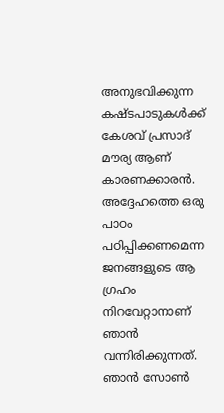അനുഭവിക്കുന്ന കഷ്ടപാടുകൾക്ക് കേശവ് പ്രസാദ് മൗര്യ ആണ് കാരണക്കാരൻ. അദ്ദേഹത്തെ ഒരു പാഠം പഠിപ്പിക്കണമെന്ന ജനങ്ങളുടെ ആ ഗ്രഹം നിറവേറ്റാനാണ് ഞാൻ വന്നിരിക്കുന്നത്. ഞാൻ സോൺ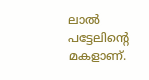ലാൽ പട്ടേലിന്റെ മകളാണ്.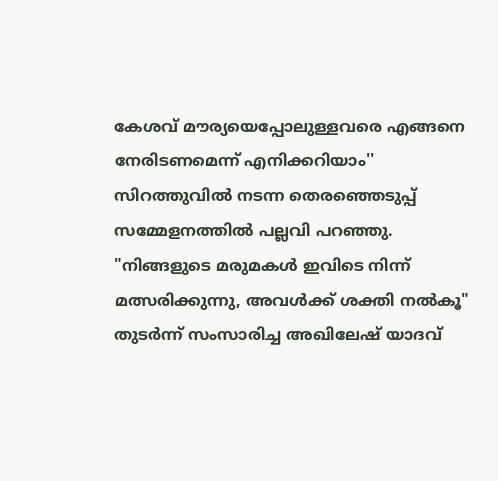കേശവ് മൗര്യയെപ്പോലുള്ളവരെ എങ്ങനെ നേരിടണമെന്ന് എനിക്കറിയാം'' സിറത്തുവിൽ നടന്ന തെരഞ്ഞെടുപ്പ് സമ്മേളനത്തിൽ പല്ലവി പറഞ്ഞു. "നിങ്ങളുടെ മരുമകൾ ഇവിടെ നിന്ന് മത്സരിക്കുന്നു, അവൾക്ക് ശക്തി നൽകൂ" തുടർന്ന് സംസാരിച്ച അഖിലേഷ് യാദവ്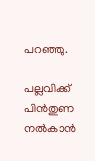പറഞ്ഞു.

പല്ലവിക്ക് പിൻതുണ നൽകാൻ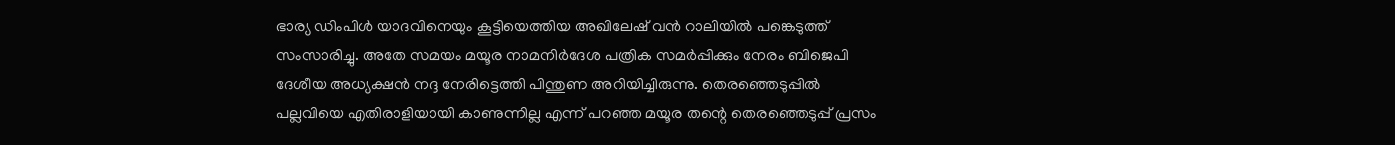ഭാര്യ ഡിംപിൾ യാദവിനെയും കൂട്ടിയെത്തിയ അഖിലേഷ് വൻ റാലിയിൽ പങ്കെടുത്ത് സംസാരിച്ചു. അതേ സമയം മയൂര നാമനിർദേശ പത്രിക സമർപ്പിക്കും നേരം ബിജെപി ദേശീയ അധ്യക്ഷൻ നദ്ദ നേരിട്ടെത്തി പിന്തുണ അറിയിച്ചിരുന്നു. തെരഞ്ഞെടുപ്പിൽ പല്ലവിയെ എതിരാളിയായി കാണുന്നില്ല എന്ന് പറഞ്ഞ മയൂര തന്റെ തെരഞ്ഞെടുപ്പ് പ്രസം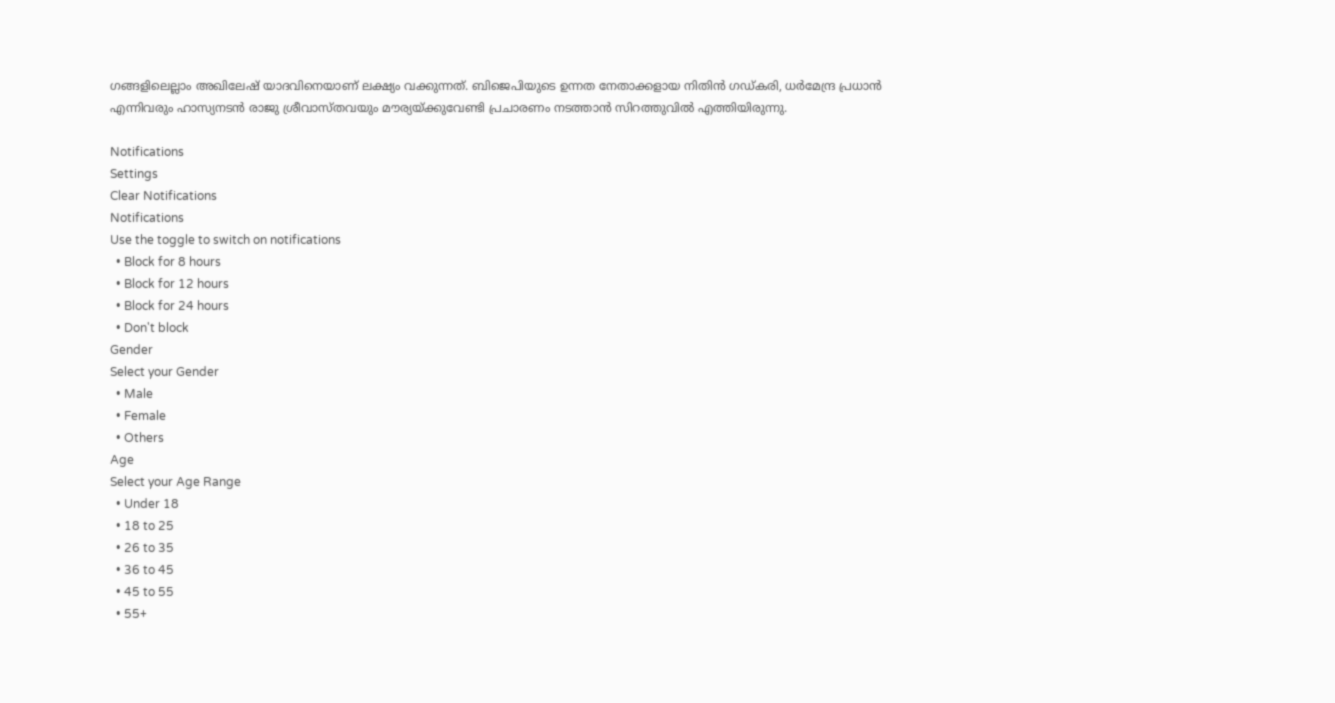ഗങ്ങളിലെല്ലാം അഖിലേഷ് യാദവിനെയാണ് ലക്ഷ്യം വക്കുന്നത്. ബിജെപിയുടെ ഉന്നത നേതാക്കളായ നിതിൻ ഗഡ്കരി, ധർമേന്ദ്ര പ്രധാൻ എന്നിവരും ഹാസ്യനടൻ രാജു ശ്രീവാസ്തവയും മൗര്യയ്ക്കുവേണ്ടി പ്രചാരണം നടത്താൻ സിറത്തുവിൽ എത്തിയിരുന്നു.

Notifications
Settings
Clear Notifications
Notifications
Use the toggle to switch on notifications
  • Block for 8 hours
  • Block for 12 hours
  • Block for 24 hours
  • Don't block
Gender
Select your Gender
  • Male
  • Female
  • Others
Age
Select your Age Range
  • Under 18
  • 18 to 25
  • 26 to 35
  • 36 to 45
  • 45 to 55
  • 55+